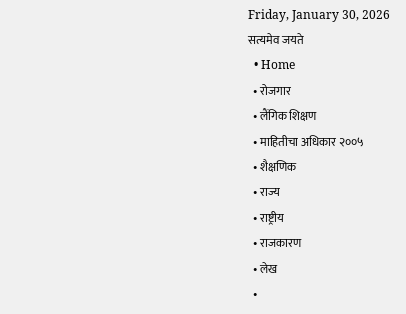Friday, January 30, 2026
सत्यमेव जयते
  • Home
  • रोजगार
  • लैंगिक शिक्षण
  • माहितीचा अधिकार २००५
  • शैक्षणिक
  • राज्य
  • राष्ट्रीय
  • राजकारण
  • लेख
  •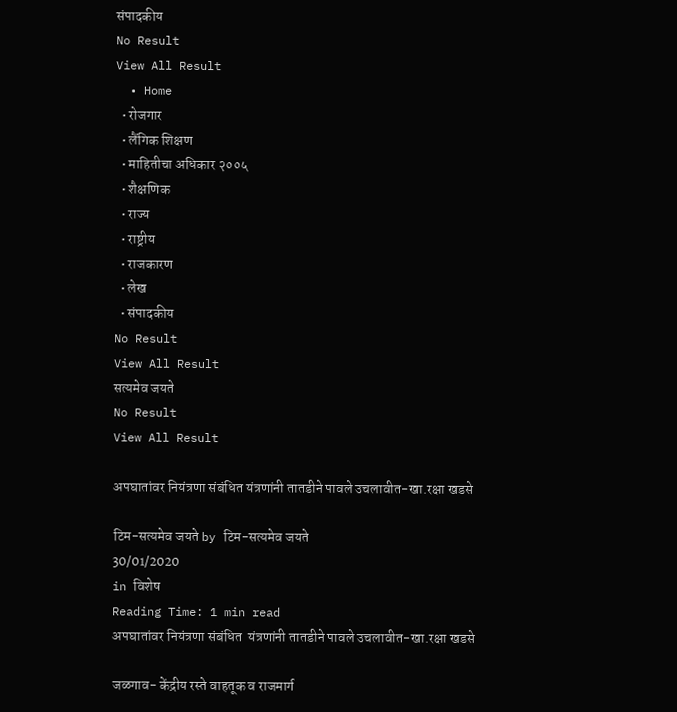संपादकीय
No Result
View All Result
  • Home
  • रोजगार
  • लैंगिक शिक्षण
  • माहितीचा अधिकार २००५
  • शैक्षणिक
  • राज्य
  • राष्ट्रीय
  • राजकारण
  • लेख
  • संपादकीय
No Result
View All Result
सत्यमेव जयते
No Result
View All Result

अपघातांवर नियंत्रणा संबंधित यंत्रणांनी तातडीने पावले उचलावीत-खा.रक्षा खडसे

टिम-सत्यमेव जयते by टिम-सत्यमेव जयते
30/01/2020
in विशेष
Reading Time: 1 min read
अपघातांवर नियंत्रणा संबंधित  यंत्रणांनी तातडीने पावले उचलावीत-खा.रक्षा खडसे

जळगाव- केंद्रीय रस्ते वाहतूक व राजमार्ग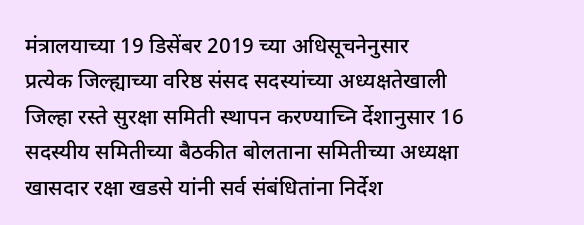मंत्रालयाच्या 19 डिसेंबर 2019 च्या अधिसूचनेनुसार
प्रत्येक जिल्ह्याच्या वरिष्ठ संसद सदस्यांच्या अध्यक्षतेखाली जिल्हा रस्ते सुरक्षा समिती स्थापन करण्याच्नि र्देशानुसार 16 सदस्यीय समितीच्या बैठकीत बोलताना समितीच्या अध्यक्षा खासदार रक्षा खडसे यांनी सर्व संबंधितांना निर्देश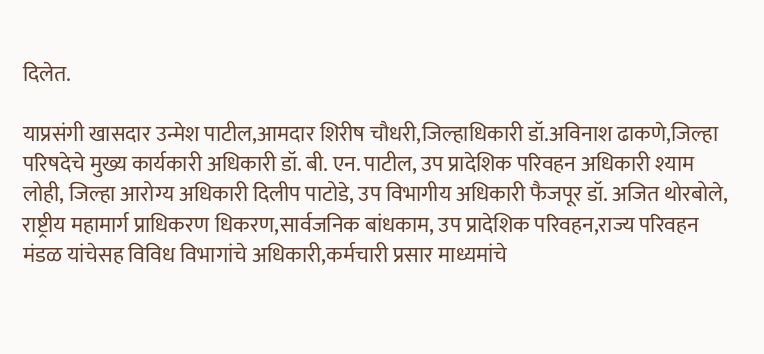दिलेत.

याप्रसंगी खासदार उन्मेश पाटील,आमदार शिरीष चौधरी,जिल्हाधिकारी डॉ.अविनाश ढाकणे,जिल्हा
परिषदेचे मुख्य कार्यकारी अधिकारी डॉ. बी. एन. पाटील, उप प्रादेशिक परिवहन अधिकारी श्याम लोही, जिल्हा आरोग्य अधिकारी दिलीप पाटोडे, उप विभागीय अधिकारी फैजपूर डॉ. अजित थोरबोले, राष्ट्रीय महामार्ग प्राधिकरण धिकरण,सार्वजनिक बांधकाम, उप प्रादेशिक परिवहन,राज्य परिवहन मंडळ यांचेसह विविध विभागांचे अधिकारी,कर्मचारी प्रसार माध्यमांचे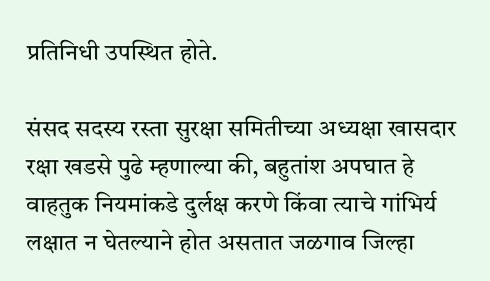प्रतिनिधी उपस्थित होते.

संसद सदस्य रस्ता सुरक्षा समितीच्या अध्यक्षा खासदार रक्षा खडसे पुढे म्हणाल्या की, बहुतांश अपघात हे वाहतुक नियमांकडे दुर्लक्ष करणे किंवा त्याचे गांभिर्य लक्षात न घेतल्याने होत असतात जळगाव जिल्हा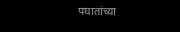पघातांच्या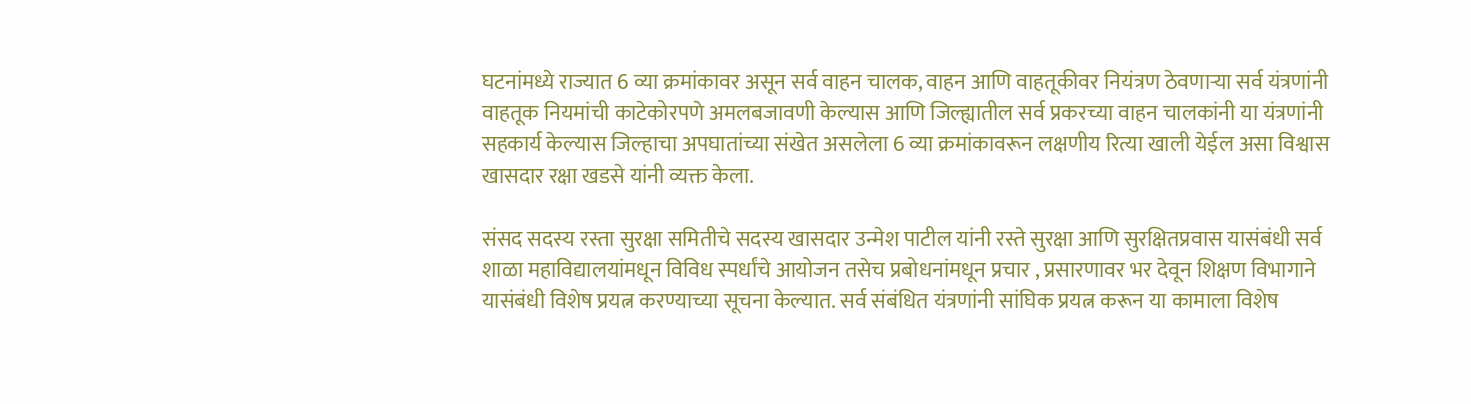घटनांमध्ये राज्यात 6 व्या क्रमांकावर असून सर्व वाहन चालक, वाहन आणि वाहतूकीवर नियंत्रण ठेवणाऱ्या सर्व यंत्रणांनी वाहतूक नियमांची काटेकोरपणे अमलबजावणी केल्यास आणि जिल्ह्यातील सर्व प्रकरच्या वाहन चालकांनी या यंत्रणांनी सहकार्य केल्यास जिल्हाचा अपघातांच्या संखेत असलेला 6 व्या क्रमांकावरून लक्षणीय रित्या खाली येईल असा विश्वास खासदार रक्षा खडसे यांनी व्यक्त केला.

संसद सदस्य रस्ता सुरक्षा समितीचे सदस्य खासदार उन्मेश पाटील यांनी रस्ते सुरक्षा आणि सुरक्षितप्रवास यासंबंधी सर्व शाळा महाविद्यालयांमधून विविध स्पर्धांचे आयोजन तसेच प्रबोधनांमधून प्रचार , प्रसारणावर भर देवून शिक्षण विभागाने यासंबंधी विशेष प्रयत्न करण्याच्या सूचना केल्यात. सर्व संबंधित यंत्रणांनी सांघिक प्रयत्न करून या कामाला विशेष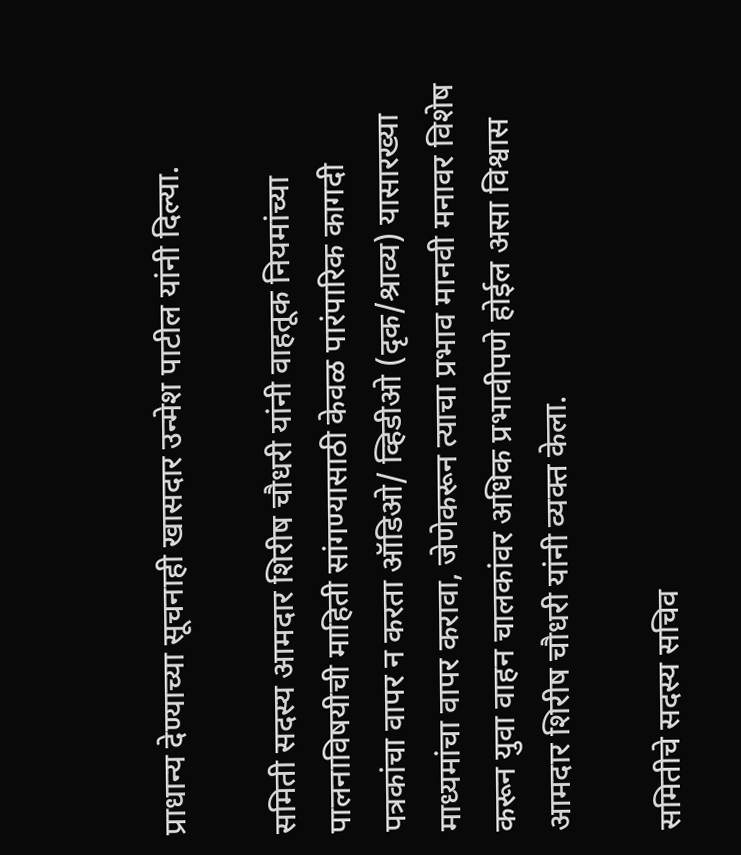प्राधान्य देण्याच्या सूचनाही खासदार उन्मेश पाटील यांनी दिल्या.

समिती सदस्य आमदार शिरीष चौधरी यांनी वाहतूक नियमांच्या पालनाविषयीची माहिती सांगण्यासाठी केवळ पारंपारिक कागदी पत्रकांचा वापर न करता ऑडिओ/ व्हिडीओ (दृक/श्राव्य) यासारख्या माध्यमांचा वापर करावा, जेणेकरून त्याचा प्रभाव मानवी मनावर विशेष करून युवा वाहन चालकांवर अधिक प्रभावीपणे होईल असा विश्वास आमदार शिरीष चौधरी यांनी व्यक्त केला.

समितीचे सदस्य सचिव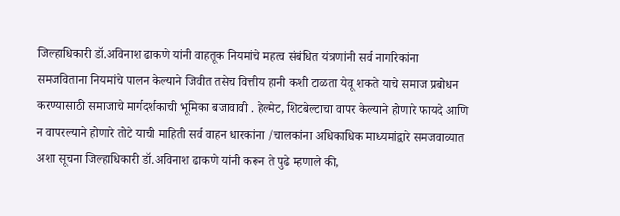जिल्हाधिकारी डॉ.अविनाश ढाकणे यांनी वाहतूक नियमांचे महत्व संबंधित यंत्रणांनी सर्व नागरिकांना समजविताना नियमांचे पालन केल्याने जिवीत तसेच वित्तीय हानी कशी टाळता येवू शकते याचे समाज प्रबोधन करण्यासाठी समाजाचे मार्गदर्शकाची भूमिका बजावावी . हेल्मेट, शिटबेल्टाचा वापर केल्याने होणारे फायदे आणि न वापरल्याने होणारे तोटे याची माहिती सर्व वाहन धारकांना /चालकांना अधिकाधिक माध्यमांद्वारे समजवाव्यात अशा सूचना जिल्हाधिकारी डॉ.अविनाश ढाकणे यांनी करून ते पुढे म्हणाले की,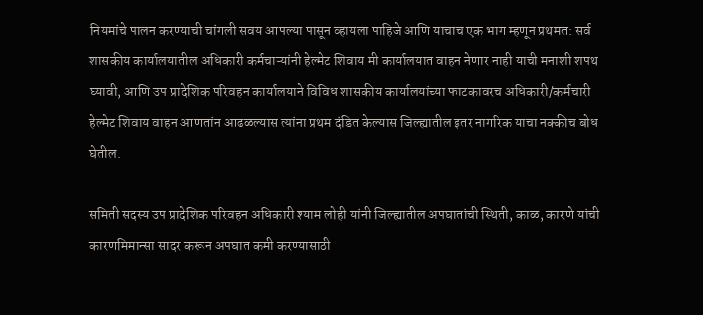नियमांचे पालन करण्याची चांगली सवय आपल्या पासून व्हायला पाहिजे आणि याचाच एक भाग म्हणून प्रथमत: सर्व शासकीय कार्यालयातील अधिकारी कर्मचाऱ्यांनी हेल्मेट शिवाय मी कार्यालयात वाहन नेणार नाही याची मनाशी शपथ घ्यावी, आणि उप प्रादेशिक परिवहन कार्यालयाने विविध शासकीय कार्यालयांच्या फाटकावरच अधिकारी/कर्मचारी हेल्मेट शिवाय वाहन आणतांन आढळल्यास त्यांना प्रथम दंडित केल्यास जिल्ह्यातील इतर नागरिक याचा नक्कीच बोध घेतील.

समिती सदस्य उप प्रादेशिक परिवहन अधिकारी श्याम लोही यांनी जिल्ह्यातील अपघातांची स्थिती, काळ, कारणे यांची कारणमिमान्सा सादर करून अपघात कमी करण्यासाठी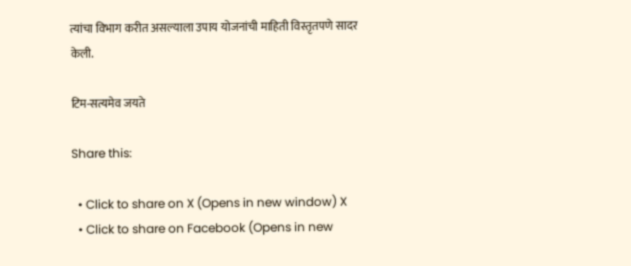त्यांचा विभाग करीत असल्याला उपाय योजनांची माहिती विस्तृतपणे सादर केली.

टिम-सत्यमेव जयते

Share this:

  • Click to share on X (Opens in new window) X
  • Click to share on Facebook (Opens in new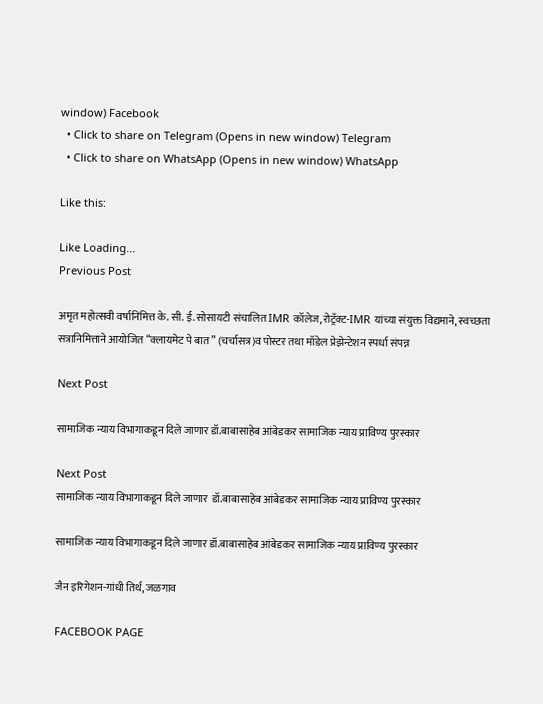window) Facebook
  • Click to share on Telegram (Opens in new window) Telegram
  • Click to share on WhatsApp (Opens in new window) WhatsApp

Like this:

Like Loading...
Previous Post

अमृत महोत्सवी वर्षानिमित्त के. सी. ई. सोसायटी संचालित IMR कॉलेज,रोट्रॅक्ट-IMR यांच्या संयुक्त विद्यमाने, स्वच्छता सत्रानिमित्ताने आयोजित “क्लायमेट पे बात” (चर्चासत्र)व पोस्टर तथा मॉडेल प्रेझेन्टेशन स्पर्धा संपन्न

Next Post

सामाजिक न्याय विभागाकडून दिले जाणार डॉ.बाबासाहेब आंबेडकर सामाजिक न्याय प्राविण्य पुरस्कार

Next Post
सामाजिक न्याय विभागाकडून दिले जाणार  डॉ.बाबासाहेब आंबेडकर सामाजिक न्याय प्राविण्य पुरस्कार

सामाजिक न्याय विभागाकडून दिले जाणार डॉ.बाबासाहेब आंबेडकर सामाजिक न्याय प्राविण्य पुरस्कार

जैन इरिगेशन-गांधी तिर्थ, जळगाव

FACEBOOK PAGE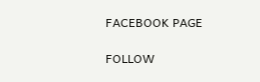FACEBOOK PAGE

FOLLOW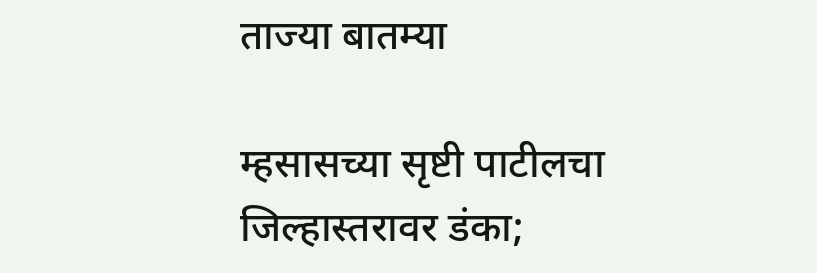ताज्या बातम्या

म्हसासच्या सृष्टी पाटीलचा जिल्हास्तरावर डंका;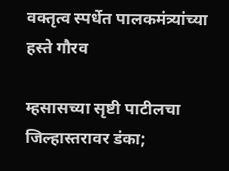वक्तृत्व स्पर्धेत पालकमंत्र्यांच्या हस्ते गौरव

म्हसासच्या सृष्टी पाटीलचा जिल्हास्तरावर डंका;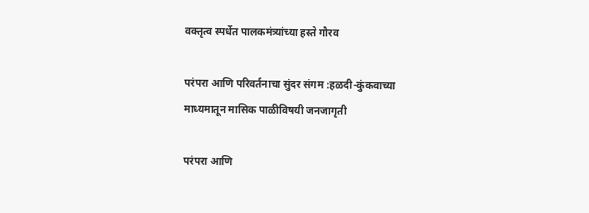वक्तृत्व स्पर्धेत पालकमंत्र्यांच्या हस्ते गौरव

परंपरा आणि परिवर्तनाचा सुंदर संगम :हळदी-कुंकवाच्या माध्यमातून मासिक पाळीविषयी जनजागृती

परंपरा आणि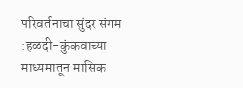परिवर्तनाचा सुंदर संगम :हळदी-कुंकवाच्या माध्यमातून मासिक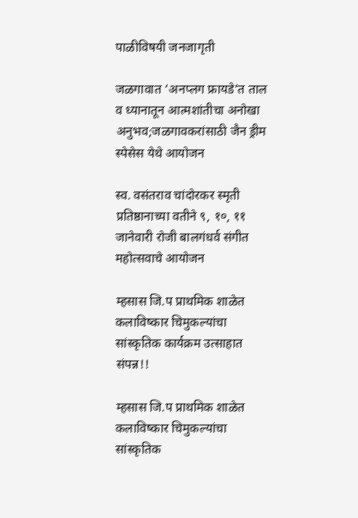पाळीविषयी जनजागृती

जळगावात ‘अनप्लग फ्रायडे’त ताल व ध्यानातून आत्मशांतीचा अनोखा अनुभव;जळगावकरांसाठी जैन ड्रीम स्पेसेस येथे आयोजन

स्व. वसंतराव चांदोरकर स्मृती प्रतिष्ठानाच्या वतीने ९, १०, ११ जानेवारी रोजी बालगंधर्व संगीत महोत्सवाचे आयोजन

म्हसास जि.प प्राथमिक शाळेत कलाविष्कार चिमुकल्यांचा सांस्कृतिक कार्यक्रम उत्साहात संपन्न!!

म्हसास जि.प प्राथमिक शाळेत कलाविष्कार चिमुकल्यांचा सांस्कृतिक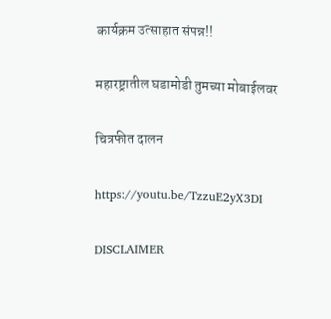कार्यक्रम उत्साहात संपन्न!!

महारष्ट्रातील घडामोडी तुमच्या मोबाईलवर

चित्रफीत दालन

https://youtu.be/TzzuE2yX3DI

DISCLAIMER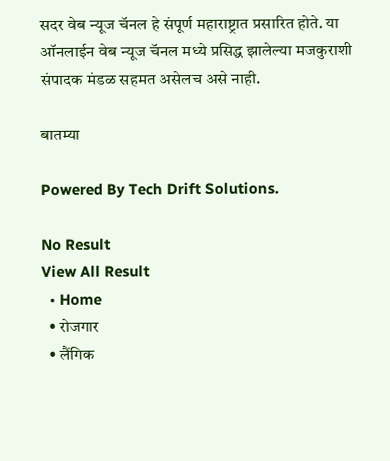सदर वेब न्यूज चॅनल हे संपूर्ण महाराष्ट्रात प्रसारित होते. या ऑनलाईन वेब न्यूज चॅनल मध्ये प्रसिद्ध झालेल्या मजकुराशी संपादक मंडळ सहमत असेलच असे नाही.

बातम्या

Powered By Tech Drift Solutions.

No Result
View All Result
  • Home
  • रोजगार
  • लैंगिक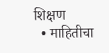शिक्षण
  • माहितीचा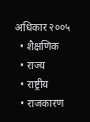अधिकार २००५
  • शैक्षणिक
  • राज्य
  • राष्ट्रीय
  • राजकारण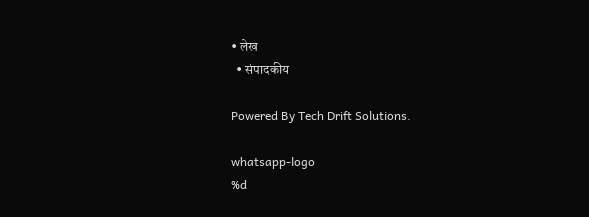• लेख
  • संपादकीय

Powered By Tech Drift Solutions.

whatsapp-logo
%d